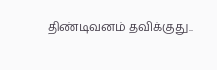திண்டிவனம் தவிக்குது..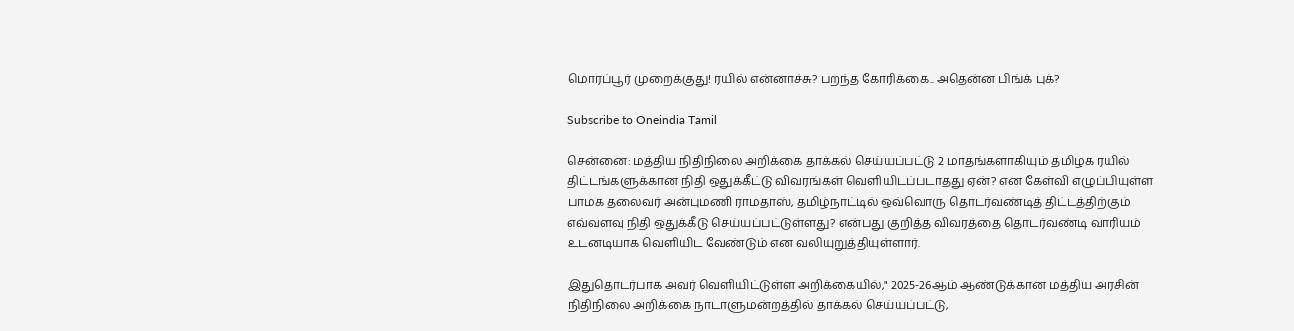மொரப்பூர் முறைக்குது! ரயில் என்னாச்சு? பறந்த கோரிக்கை.. அதென்ன பிங்க் புக்?

Subscribe to Oneindia Tamil

சென்னை: மத்திய நிதிநிலை அறிக்கை தாக்கல் செய்யப்பட்டு 2 மாதங்களாகியும் தமிழக ரயில் திட்டங்களுக்கான நிதி ஒதுக்கீட்டு விவரங்கள் வெளியிடப்படாதது ஏன்? என கேள்வி எழுப்பியுள்ள பாமக தலைவர் அன்புமணி ராமதாஸ், தமிழ்நாட்டில் ஒவ்வொரு தொடர்வண்டித் திட்டத்திற்கும் எவ்வளவு நிதி ஒதுக்கீடு செய்யப்பட்டுள்ளது? என்பது குறித்த விவரத்தை தொடர்வண்டி வாரியம் உடனடியாக வெளியிட வேண்டும் என வலியுறுத்தியுள்ளார்.

இதுதொடர்பாக அவர் வெளியிட்டுள்ள அறிக்கையில்," 2025-26ஆம் ஆண்டுக்கான மத்திய அரசின் நிதிநிலை அறிக்கை நாடாளுமன்றத்தில் தாக்கல் செய்யப்பட்டு,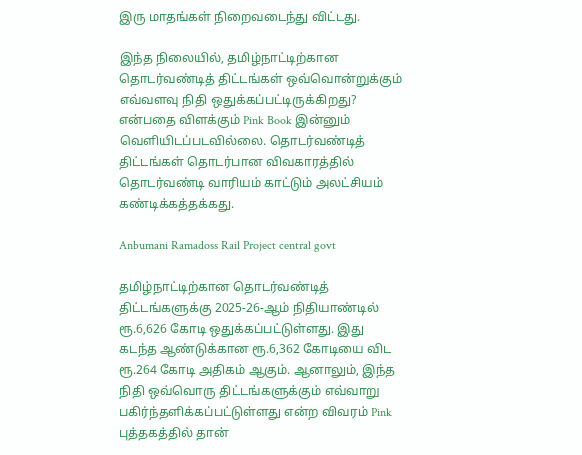இரு மாதங்கள் நிறைவடைந்து விட்டது.

இந்த நிலையில், தமிழ்நாட்டிற்கான தொடர்வண்டித் திட்டங்கள் ஒவ்வொன்றுக்கும் எவ்வளவு நிதி ஒதுக்கப்பட்டிருக்கிறது? என்பதை விளக்கும் Pink Book இன்னும் வெளியிடப்படவில்லை. தொடர்வண்டித் திட்டங்கள் தொடர்பான விவகாரத்தில் தொடர்வண்டி வாரியம் காட்டும் அலட்சியம் கண்டிக்கத்தக்கது.

Anbumani Ramadoss Rail Project central govt

தமிழ்நாட்டிற்கான தொடர்வண்டித் திட்டங்களுக்கு 2025-26-ஆம் நிதியாண்டில் ரூ.6,626 கோடி ஒதுக்கப்பட்டுள்ளது. இது கடந்த ஆண்டுக்கான ரூ.6,362 கோடியை விட ரூ.264 கோடி அதிகம் ஆகும். ஆனாலும், இந்த நிதி ஒவ்வொரு திட்டங்களுக்கும் எவ்வாறு பகிர்ந்தளிக்கப்பட்டுள்ளது என்ற விவரம் Pink புத்தகத்தில் தான்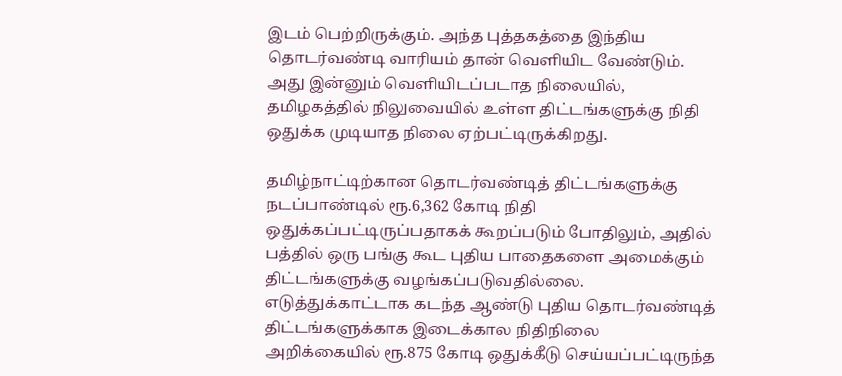இடம் பெற்றிருக்கும். அந்த புத்தகத்தை இந்திய தொடர்வண்டி வாரியம் தான் வெளியிட வேண்டும். அது இன்னும் வெளியிடப்படாத நிலையில், தமிழகத்தில் நிலுவையில் உள்ள திட்டங்களுக்கு நிதி ஒதுக்க முடியாத நிலை ஏற்பட்டிருக்கிறது.

தமிழ்நாட்டிற்கான தொடர்வண்டித் திட்டங்களுக்கு நடப்பாண்டில் ரூ.6,362 கோடி நிதி ஒதுக்கப்பட்டிருப்பதாகக் கூறப்படும் போதிலும், அதில் பத்தில் ஒரு பங்கு கூட புதிய பாதைகளை அமைக்கும் திட்டங்களுக்கு வழங்கப்படுவதில்லை. எடுத்துக்காட்டாக கடந்த ஆண்டு புதிய தொடர்வண்டித் திட்டங்களுக்காக இடைக்கால நிதிநிலை அறிக்கையில் ரூ.875 கோடி ஒதுக்கீடு செய்யப்பட்டிருந்த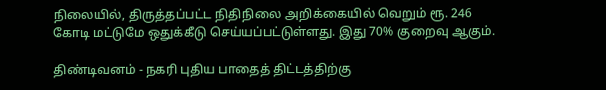நிலையில், திருத்தப்பட்ட நிதிநிலை அறிக்கையில் வெறும் ரூ. 246 கோடி மட்டுமே ஒதுக்கீடு செய்யப்பட்டுள்ளது. இது 70% குறைவு ஆகும்.

திண்டிவனம் - நகரி புதிய பாதைத் திட்டத்திற்கு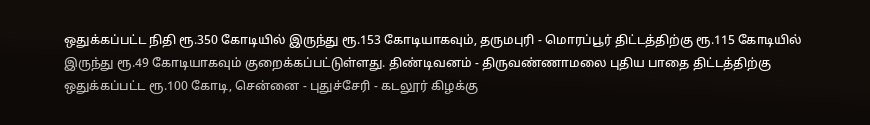ஒதுக்கப்பட்ட நிதி ரூ.350 கோடியில் இருந்து ரூ.153 கோடியாகவும், தருமபுரி - மொரப்பூர் திட்டத்திற்கு ரூ.115 கோடியில் இருந்து ரூ.49 கோடியாகவும் குறைக்கப்பட்டுள்ளது. திண்டிவனம் - திருவண்ணாமலை புதிய பாதை திட்டத்திற்கு ஒதுக்கப்பட்ட ரூ.100 கோடி, சென்னை - புதுச்சேரி - கடலூர் கிழக்கு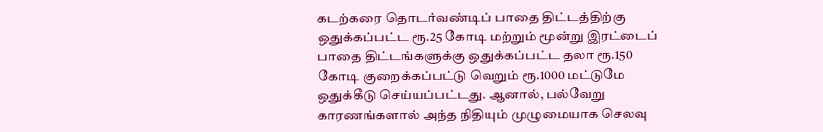கடற்கரை தொடர்வண்டிப் பாதை திட்டத்திற்கு ஒதுக்கப்பட்ட ரூ.25 கோடி மற்றும் மூன்று இரட்டைப் பாதை திட்டங்களுக்கு ஒதுக்கப்பட்ட தலா ரூ.150 கோடி குறைக்கப்பட்டு வெறும் ரூ.1000 மட்டுமே ஒதுக்கீடு செய்யப்பட்டது. ஆனால், பல்வேறு காரணங்களால் அந்த நிதியும் முழுமையாக செலவு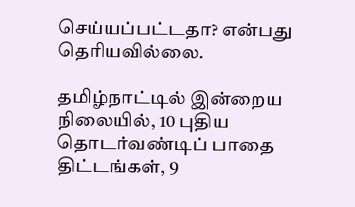செய்யப்பட்டதா? என்பது தெரியவில்லை.

தமிழ்நாட்டில் இன்றைய நிலையில், 10 புதிய தொடர்வண்டிப் பாதை திட்டங்கள், 9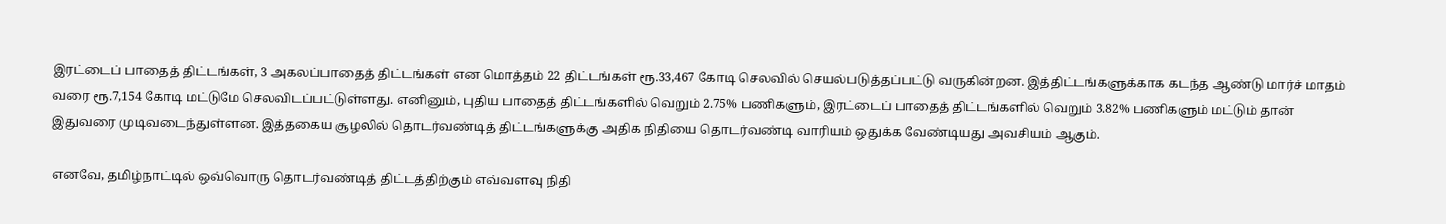இரட்டைப் பாதைத் திட்டங்கள், 3 அகலப்பாதைத் திட்டங்கள் என மொத்தம் 22 திட்டங்கள் ரூ.33,467 கோடி செலவில் செயல்படுத்தப்பட்டு வருகின்றன. இத்திட்டங்களுக்காக கடந்த ஆண்டு மார்ச் மாதம் வரை ரூ.7,154 கோடி மட்டுமே செலவிடப்பட்டுள்ளது. எனினும், புதிய பாதைத் திட்டங்களில் வெறும் 2.75% பணிகளும், இரட்டைப் பாதைத் திட்டங்களில் வெறும் 3.82% பணிகளும் மட்டும் தான் இதுவரை முடிவடைந்துள்ளன. இத்தகைய சூழலில் தொடர்வண்டித் திட்டங்களுக்கு அதிக நிதியை தொடர்வண்டி வாரியம் ஒதுக்க வேண்டியது அவசியம் ஆகும்.

எனவே, தமிழ்நாட்டில் ஒவ்வொரு தொடர்வண்டித் திட்டத்திற்கும் எவ்வளவு நிதி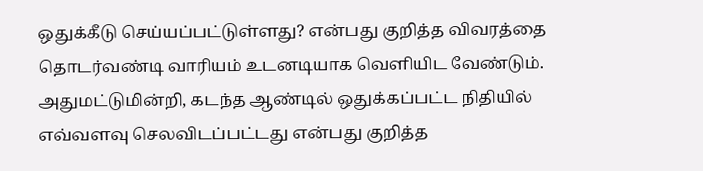ஒதுக்கீடு செய்யப்பட்டுள்ளது? என்பது குறித்த விவரத்தை தொடர்வண்டி வாரியம் உடனடியாக வெளியிட வேண்டும். அதுமட்டுமின்றி, கடந்த ஆண்டில் ஒதுக்கப்பட்ட நிதியில் எவ்வளவு செலவிடப்பட்டது என்பது குறித்த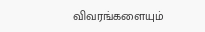விவரங்களையும்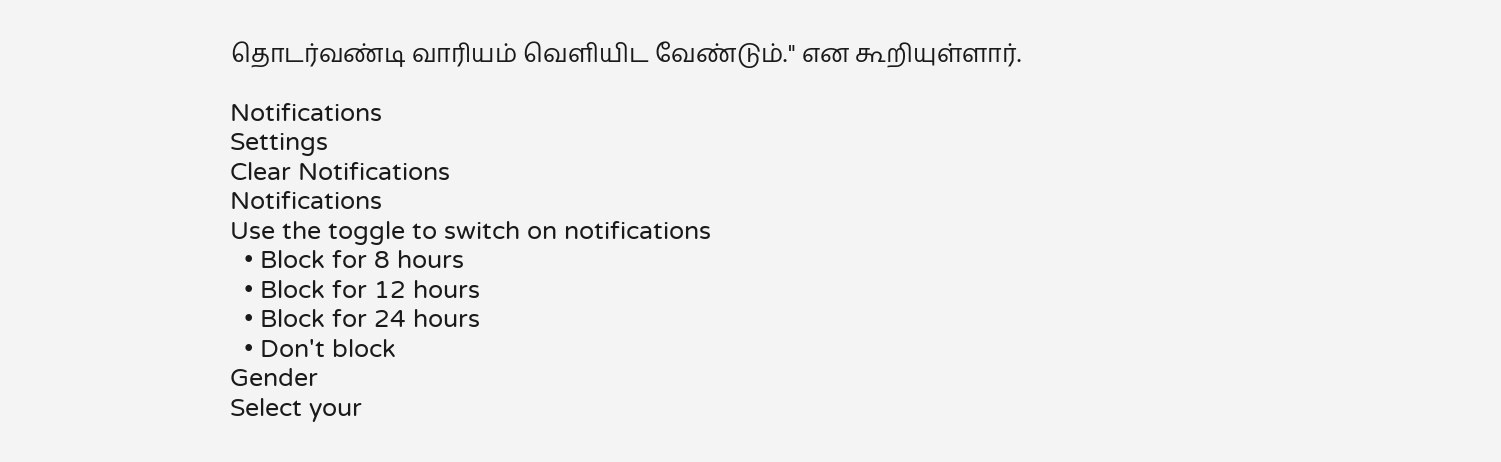தொடர்வண்டி வாரியம் வெளியிட வேண்டும்." என கூறியுள்ளார்.

Notifications
Settings
Clear Notifications
Notifications
Use the toggle to switch on notifications
  • Block for 8 hours
  • Block for 12 hours
  • Block for 24 hours
  • Don't block
Gender
Select your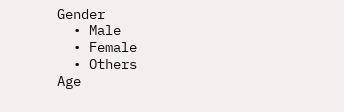Gender
  • Male
  • Female
  • Others
Age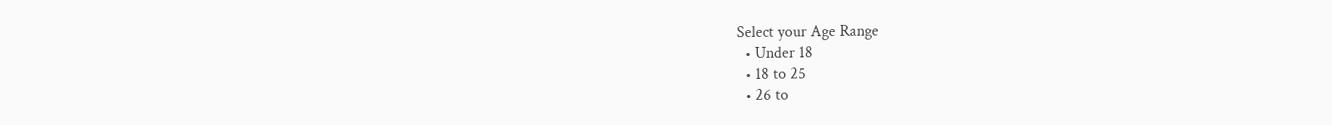Select your Age Range
  • Under 18
  • 18 to 25
  • 26 to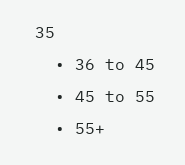35
  • 36 to 45
  • 45 to 55
  • 55+